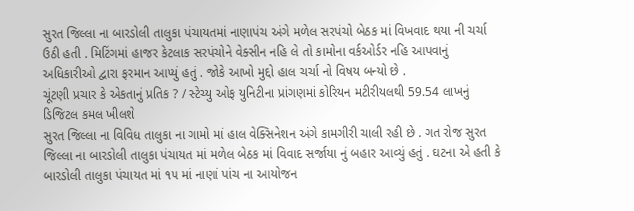સુરત જિલ્લા ના બારડોલી તાલુકા પંચાયતમાં નાણાપંચ અંગે મળેલ સરપંચો બેઠક માં વિખવાદ થયા ની ચર્ચા ઉઠી હતી . મિટિંગમાં હાજર કેટલાક સરપંચોને વેક્સીન નહિ લે તો કામોના વર્કઓર્ડર નહિ આપવાનું અધિકારીઓ દ્વારા ફરમાન આપ્યું હતું . જોકે આખો મુદ્દો હાલ ચર્ચા નો વિષય બન્યો છે .
ચૂંટણી પ્રચાર કે એકતાનું પ્રતિક ? / સ્ટેચ્યુ ઓફ યુનિટીના પ્રાંગણમાં કોરિયન મટીરીયલથી 59.54 લાખનું ડિજિટલ કમલ ખીલશે
સુરત જિલ્લા ના વિવિધ તાલુકા ના ગામો માં હાલ વેક્સિનેશન અંગે કામગીરી ચાલી રહી છે . ગત રોજ સુરત જિલ્લા ના બારડોલી તાલુકા પંચાયત માં મળેલ બેઠક માં વિવાદ સર્જાયા નું બહાર આવ્યું હતું . ઘટના એ હતી કે બારડોલી તાલુકા પંચાયત માં ૧૫ માં નાણાં પાંચ ના આયોજન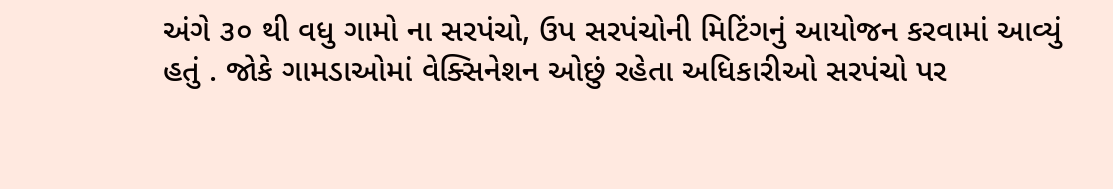અંગે ૩૦ થી વધુ ગામો ના સરપંચો, ઉપ સરપંચોની મિટિંગનું આયોજન કરવામાં આવ્યું હતું . જોકે ગામડાઓમાં વેક્સિનેશન ઓછું રહેતા અધિકારીઓ સરપંચો પર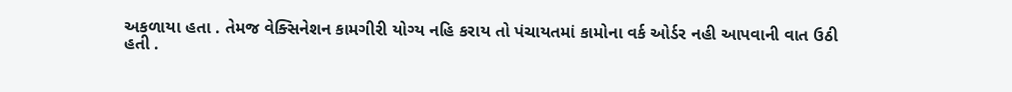અકળાયા હતા . તેમજ વેક્સિનેશન કામગીરી યોગ્ય નહિ કરાય તો પંચાયતમાં કામોના વર્ક ઓર્ડર નહી આપવાની વાત ઉઠી હતી .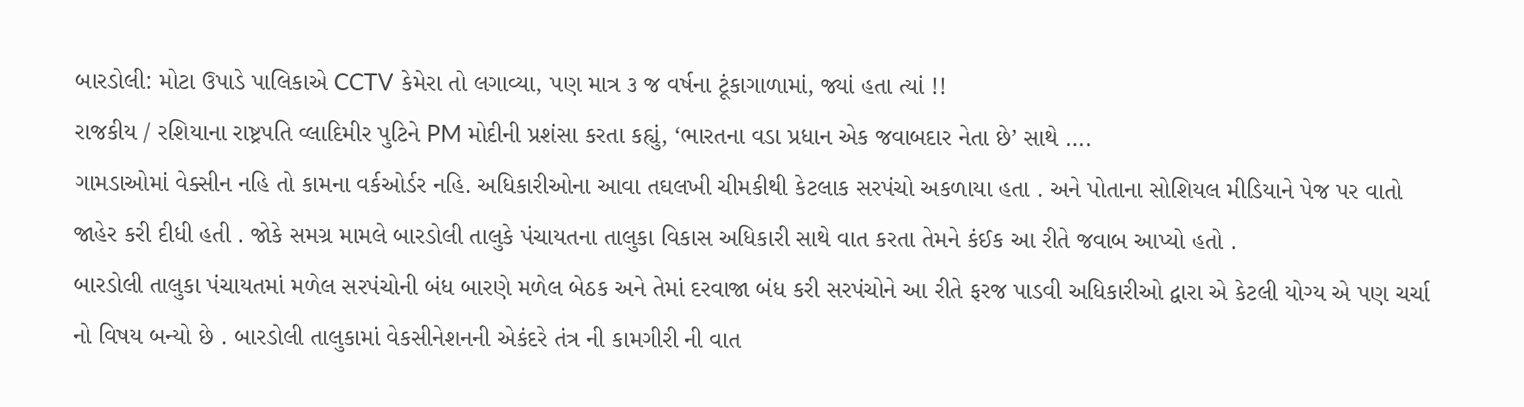બારડોલી: મોટા ઉપાડે પાલિકાએ CCTV કેમેરા તો લગાવ્યા, પણ માત્ર ૩ જ વર્ષના ટૂંકાગાળામાં, જ્યાં હતા ત્યાં !!
રાજકીય / રશિયાના રાષ્ટ્રપતિ વ્લાદિમીર પુટિને PM મોદીની પ્રશંસા કરતા કહ્યું, ‘ભારતના વડા પ્રધાન એક જવાબદાર નેતા છે’ સાથે ….
ગામડાઓમાં વેક્સીન નહિ તો કામના વર્કઓર્ડર નહિ. અધિકારીઓના આવા તઘલખી ચીમકીથી કેટલાક સરપંચો અકળાયા હતા . અને પોતાના સોશિયલ મીડિયાને પેજ પર વાતો જાહેર કરી દીધી હતી . જોકે સમગ્ર મામલે બારડોલી તાલુકે પંચાયતના તાલુકા વિકાસ અધિકારી સાથે વાત કરતા તેમને કંઈક આ રીતે જવાબ આપ્યો હતો .
બારડોલી તાલુકા પંચાયતમાં મળેલ સરપંચોની બંધ બારણે મળેલ બેઠક અને તેમાં દરવાજા બંધ કરી સરપંચોને આ રીતે ફરજ પાડવી અધિકારીઓ દ્વારા એ કેટલી યોગ્ય એ પણ ચર્ચા નો વિષય બન્યો છે . બારડોલી તાલુકામાં વેકસીનેશનની એકંદરે તંત્ર ની કામગીરી ની વાત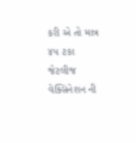કરી એ તો માત્ર ૪૫ ટકા જેટલીજ વેક્સિનેશન ની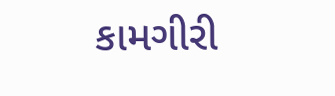કામગીરી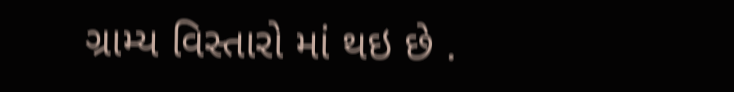ગ્રામ્ય વિસ્તારો માં થઇ છે .